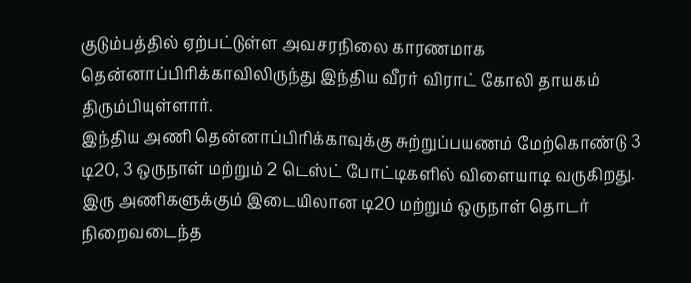குடும்பத்தில் ஏற்பட்டுள்ள அவசரநிலை காரணமாக தென்னாப்பிரிக்காவிலிருந்து இந்திய வீரர் விராட் கோலி தாயகம் திரும்பியுள்ளார்.
இந்திய அணி தென்னாப்பிரிக்காவுக்கு சுற்றுப்பயணம் மேற்கொண்டு 3 டி20, 3 ஒருநாள் மற்றும் 2 டெஸ்ட் போட்டிகளில் விளையாடி வருகிறது. இரு அணிகளுக்கும் இடையிலான டி20 மற்றும் ஒருநாள் தொடர் நிறைவடைந்த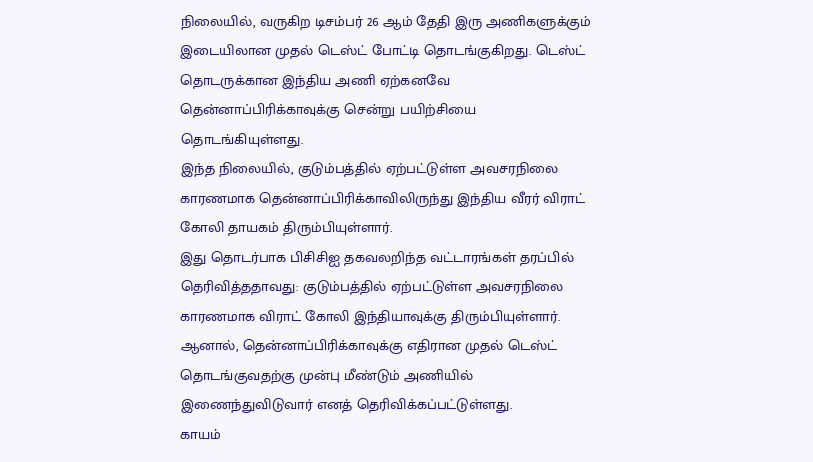நிலையில், வருகிற டிசம்பர் 26 ஆம் தேதி இரு அணிகளுக்கும் இடையிலான முதல் டெஸ்ட் போட்டி தொடங்குகிறது. டெஸ்ட் தொடருக்கான இந்திய அணி ஏற்கனவே தென்னாப்பிரிக்காவுக்கு சென்று பயிற்சியை தொடங்கியுள்ளது.
இந்த நிலையில், குடும்பத்தில் ஏற்பட்டுள்ள அவசரநிலை காரணமாக தென்னாப்பிரிக்காவிலிருந்து இந்திய வீரர் விராட் கோலி தாயகம் திரும்பியுள்ளார்.
இது தொடர்பாக பிசிசிஐ தகவலறிந்த வட்டாரங்கள் தரப்பில் தெரிவித்ததாவது: குடும்பத்தில் ஏற்பட்டுள்ள அவசரநிலை காரணமாக விராட் கோலி இந்தியாவுக்கு திரும்பியுள்ளார். ஆனால், தென்னாப்பிரிக்காவுக்கு எதிரான முதல் டெஸ்ட் தொடங்குவதற்கு முன்பு மீண்டும் அணியில் இணைந்துவிடுவார் எனத் தெரிவிக்கப்பட்டுள்ளது.
காயம்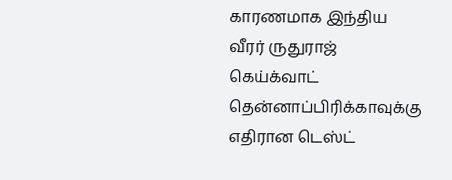காரணமாக இந்திய வீரர் ருதுராஜ் கெய்க்வாட் தென்னாப்பிரிக்காவுக்கு எதிரான டெஸ்ட்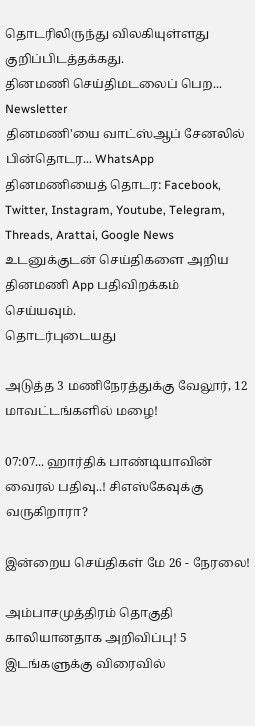தொடரிலிருந்து விலகியுள்ளது குறிப்பிடத்தக்கது.
தினமணி செய்திமடலைப் பெற... Newsletter
தினமணி'யை வாட்ஸ்ஆப் சேனலில் பின்தொடர... WhatsApp
தினமணியைத் தொடர: Facebook, Twitter, Instagram, Youtube, Telegram, Threads, Arattai, Google News
உடனுக்குடன் செய்திகளை அறிய தினமணி App பதிவிறக்கம் செய்யவும்.
தொடர்புடையது

அடுத்த 3 மணிநேரத்துக்கு வேலூர், 12 மாவட்டங்களில் மழை!

07:07... ஹார்திக் பாண்டியாவின் வைரல் பதிவு..! சிஎஸ்கேவுக்கு வருகிறாரா?

இன்றைய செய்திகள் மே 26 - நேரலை!

அம்பாசமுத்திரம் தொகுதி காலியானதாக அறிவிப்பு! 5 இடங்களுக்கு விரைவில்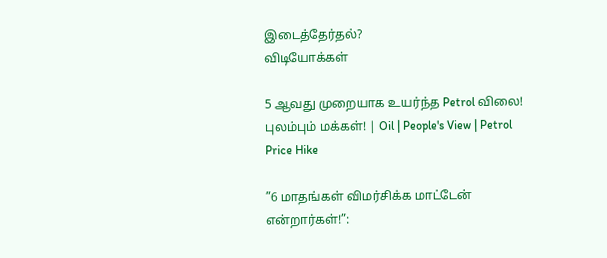இடைத்தேர்தல்?
விடியோக்கள்

5 ஆவது முறையாக உயர்ந்த Petrol விலை! புலம்பும் மக்கள்! | Oil | People's View | Petrol Price Hike

”6 மாதங்கள் விமர்சிக்க மாட்டேன் என்றார்கள்!”: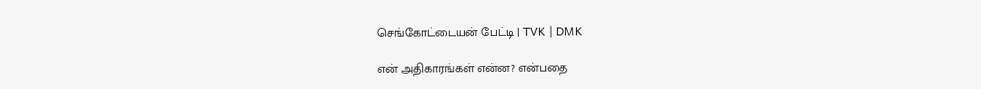செங்கோட்டையன் பேட்டி | TVK | DMK

என் அதிகாரங்கள் என்ன? என்பதை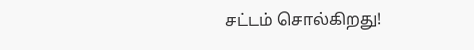சட்டம் சொல்கிறது!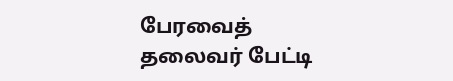பேரவைத் தலைவர் பேட்டி